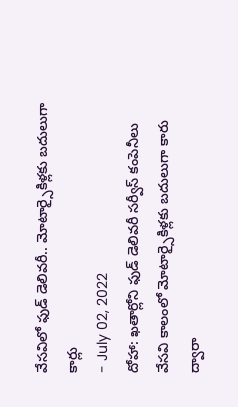వేసవిలో ఫుడ్ డెలివరీ.. మోటార్సైకిళ్లకు బదులుగా కార్లు
- July 02, 2022
దోహా: ఖతార్లోని ఫుడ్ డెలివరీ సర్వీస్ కంపెనీలు వేసవి కాలంలో మోటార్సైకిళ్లకు బదులుగా కారు ద్వారా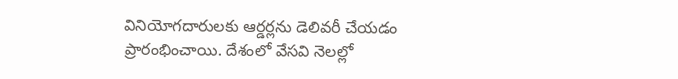వినియోగదారులకు ఆర్డర్లను డెలివరీ చేయడం ప్రారంభించాయి. దేశంలో వేసవి నెలల్లో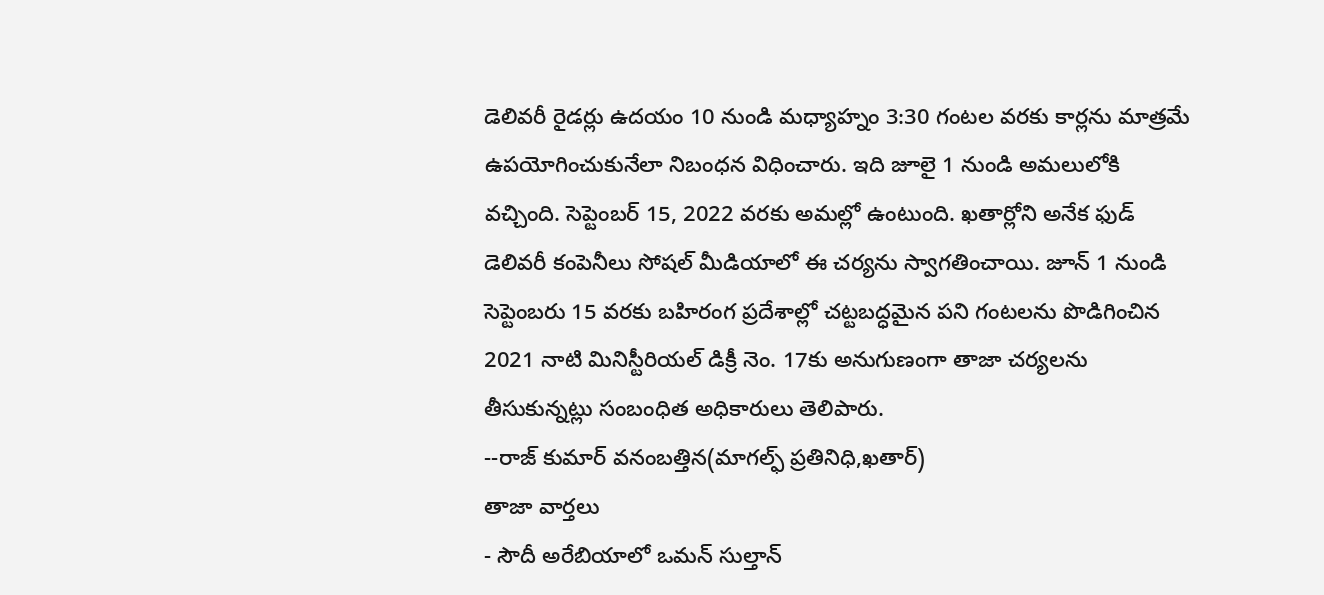డెలివరీ రైడర్లు ఉదయం 10 నుండి మధ్యాహ్నం 3:30 గంటల వరకు కార్లను మాత్రమే ఉపయోగించుకునేలా నిబంధన విధించారు. ఇది జూలై 1 నుండి అమలులోకి వచ్చింది. సెప్టెంబర్ 15, 2022 వరకు అమల్లో ఉంటుంది. ఖతార్లోని అనేక ఫుడ్ డెలివరీ కంపెనీలు సోషల్ మీడియాలో ఈ చర్యను స్వాగతించాయి. జూన్ 1 నుండి సెప్టెంబరు 15 వరకు బహిరంగ ప్రదేశాల్లో చట్టబద్ధమైన పని గంటలను పొడిగించిన 2021 నాటి మినిస్టీరియల్ డిక్రీ నెం. 17కు అనుగుణంగా తాజా చర్యలను తీసుకున్నట్లు సంబంధిత అధికారులు తెలిపారు.
--రాజ్ కుమార్ వనంబత్తిన(మాగల్ఫ్ ప్రతినిధి,ఖతార్)
తాజా వార్తలు
- సౌదీ అరేబియాలో ఒమన్ సుల్తాన్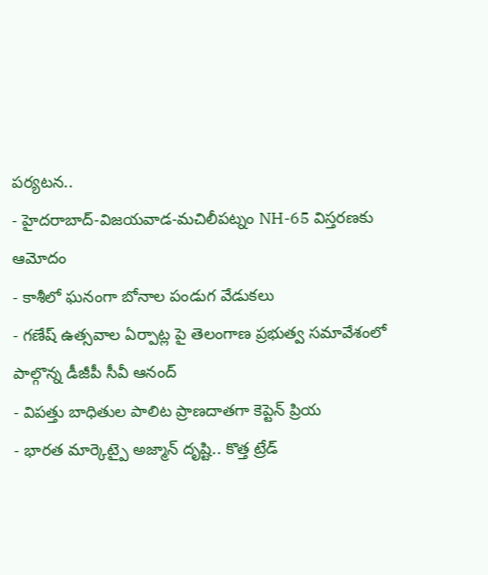పర్యటన..
- హైదరాబాద్-విజయవాడ-మచిలీపట్నం NH-65 విస్తరణకు ఆమోదం
- కాశీలో ఘనంగా బోనాల పండుగ వేడుకలు
- గణేష్ ఉత్సవాల ఏర్పాట్ల పై తెలంగాణ ప్రభుత్వ సమావేశంలో పాల్గొన్న డీజీపీ సీవీ ఆనంద్
- విపత్తు బాధితుల పాలిట ప్రాణదాతగా కెప్టెన్ ప్రియ
- భారత మార్కెట్పై అజ్మాన్ దృష్టి.. కొత్త ట్రేడ్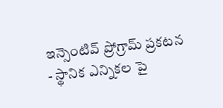ఇన్సెంటివ్ ప్రోగ్రామ్ ప్రకటన
- స్థానిక ఎన్నికల పై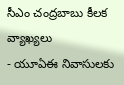సీఎం చంద్రబాబు కీలక వ్యాఖ్యలు
- యూఏఈ నివాసులకు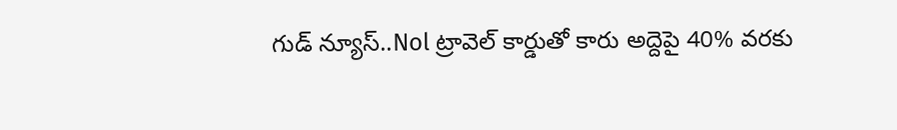గుడ్ న్యూస్..Nol ట్రావెల్ కార్డుతో కారు అద్దెపై 40% వరకు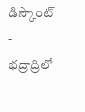డిస్కౌంట్
- భద్రాద్రిలో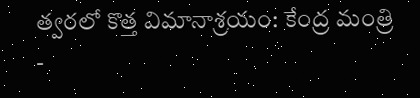త్వరలో కొత్త విమానాశ్రయం: కేంద్ర మంత్రి
-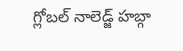గ్లోబల్ నాలెడ్జ్ హబ్గా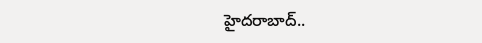హైదరాబాద్..